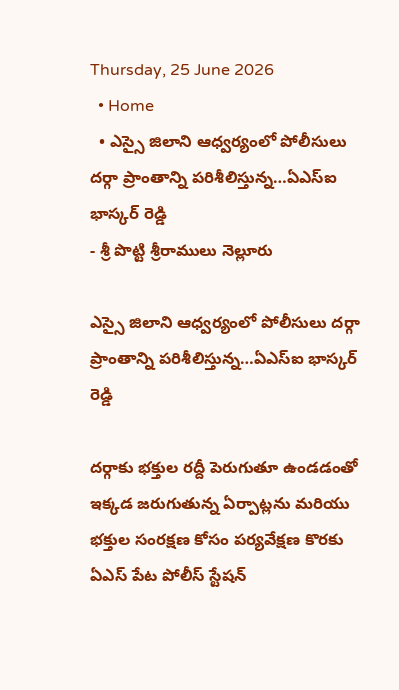Thursday, 25 June 2026
  • Home
  • ఎస్సై జిలాని ఆధ్వర్యంలో పోలీసులు దర్గా ప్రాంతాన్ని పరిశీలిస్తున్న…ఏఎస్ఐ భాస్కర్ రెడ్డి
- శ్రీ పొట్టి శ్రీరాములు నెల్లూరు

ఎస్సై జిలాని ఆధ్వర్యంలో పోలీసులు దర్గా ప్రాంతాన్ని పరిశీలిస్తున్న…ఏఎస్ఐ భాస్కర్ రెడ్డి

దర్గాకు భక్తుల రద్దీ పెరుగుతూ ఉండడంతో ఇక్కడ జరుగుతున్న ఏర్పాట్లను మరియు భక్తుల సంరక్షణ కోసం పర్యవేక్షణ కొరకు ఏఎస్ పేట పోలీస్ స్టేషన్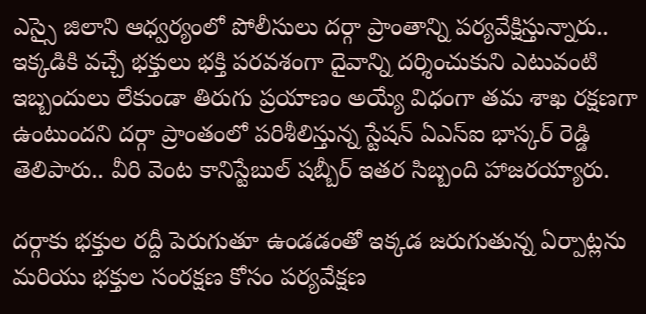ఎస్సై జిలాని ఆధ్వర్యంలో పోలీసులు దర్గా ప్రాంతాన్ని పర్యవేక్షిస్తున్నారు.. ఇక్కడికి వచ్చే భక్తులు భక్తి పరవశంగా దైవాన్ని దర్శించుకుని ఎటువంటి ఇబ్బందులు లేకుండా తిరుగు ప్రయాణం అయ్యే విధంగా తమ శాఖ రక్షణగా ఉంటుందని దర్గా ప్రాంతంలో పరిశీలిస్తున్న స్టేషన్ ఏఎస్ఐ భాస్కర్ రెడ్డి తెలిపారు.. వీరి వెంట కానిస్టేబుల్ షబ్బీర్ ఇతర సిబ్బంది హాజరయ్యారు.

దర్గాకు భక్తుల రద్దీ పెరుగుతూ ఉండడంతో ఇక్కడ జరుగుతున్న ఏర్పాట్లను మరియు భక్తుల సంరక్షణ కోసం పర్యవేక్షణ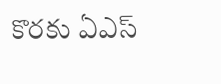కొరకు ఏఎస్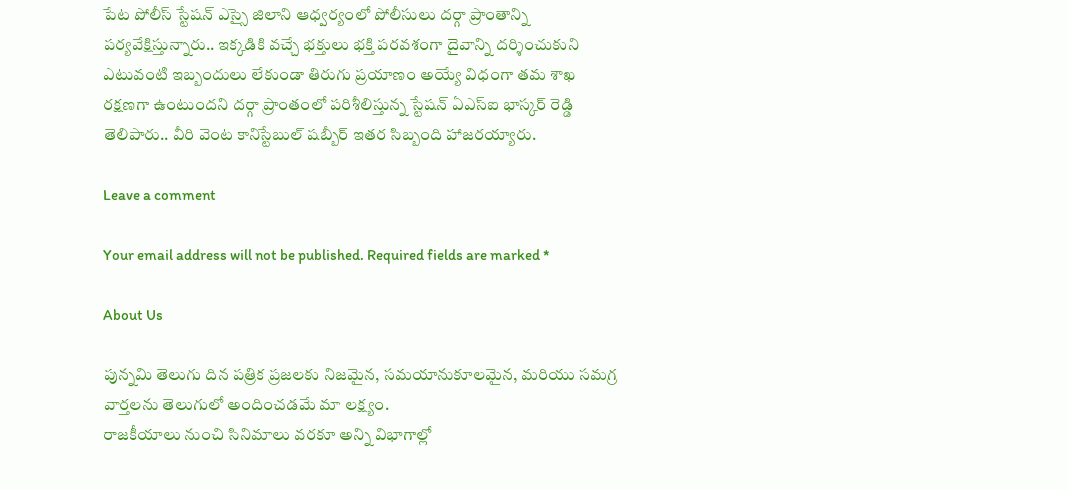పేట పోలీస్ స్టేషన్ ఎస్సై జిలాని ఆధ్వర్యంలో పోలీసులు దర్గా ప్రాంతాన్ని పర్యవేక్షిస్తున్నారు.. ఇక్కడికి వచ్చే భక్తులు భక్తి పరవశంగా దైవాన్ని దర్శించుకుని ఎటువంటి ఇబ్బందులు లేకుండా తిరుగు ప్రయాణం అయ్యే విధంగా తమ శాఖ రక్షణగా ఉంటుందని దర్గా ప్రాంతంలో పరిశీలిస్తున్న స్టేషన్ ఏఎస్ఐ భాస్కర్ రెడ్డి తెలిపారు.. వీరి వెంట కానిస్టేబుల్ షబ్బీర్ ఇతర సిబ్బంది హాజరయ్యారు.

Leave a comment

Your email address will not be published. Required fields are marked *

About Us

పున్నమి తెలుగు దిన పత్రిక ప్రజలకు నిజమైన, సమయానుకూలమైన, మరియు సమగ్ర వార్తలను తెలుగులో అందించడమే మా లక్ష్యం.
రాజకీయాలు నుంచి సినిమాలు వరకూ అన్ని విభాగాల్లో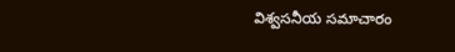విశ్వసనీయ సమాచారం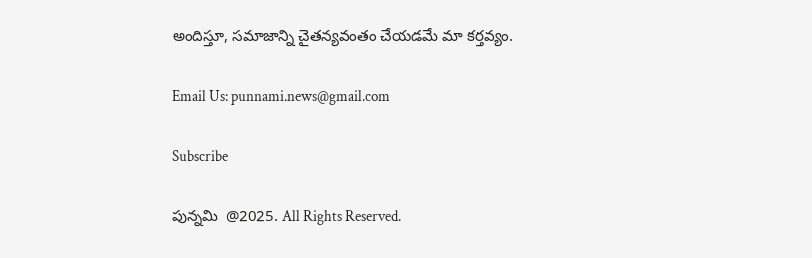అందిస్తూ, సమాజాన్ని చైతన్యవంతం చేయడమే మా కర్తవ్యం.

Email Us: punnami.news@gmail.com

Subscribe

పున్నమి  @2025. All Rights Reserved.